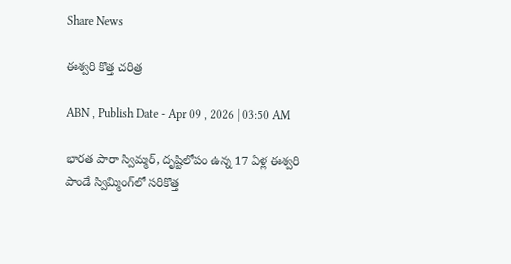Share News

ఈశ్వరి కొత్త చరిత్ర

ABN , Publish Date - Apr 09 , 2026 | 03:50 AM

భారత పారా స్విమ్మర్‌, దృష్టిలోపం ఉన్న 17 ఏళ్ల ఈశ్వరి పాండే స్విమ్మింగ్‌లో సరికొత్త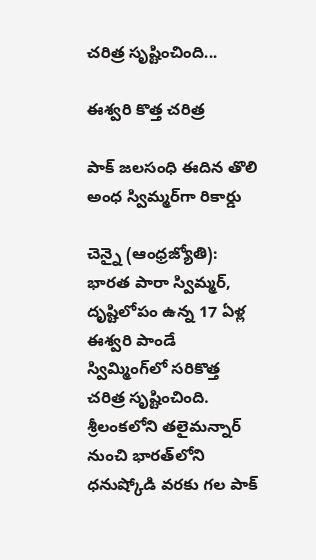చరిత్ర సృష్టించింది...

ఈశ్వరి కొత్త చరిత్ర

పాక్‌ జలసంధి ఈదిన తొలి అంధ స్విమ్మర్‌గా రికార్డు

చెన్నై (ఆంధ్రజ్యోతి): భారత పారా స్విమ్మర్‌, దృష్టిలోపం ఉన్న 17 ఏళ్ల ఈశ్వరి పాండే స్విమ్మింగ్‌లో సరికొత్త చరిత్ర సృష్టించింది. శ్రీలంకలోని తలైమన్నార్‌ నుంచి భారత్‌లోని ధనుష్కోడి వరకు గల పాక్‌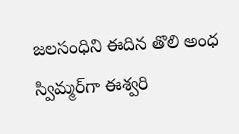జలసంధిని ఈదిన తొలి అంధ స్విమ్మర్‌గా ఈశ్వరి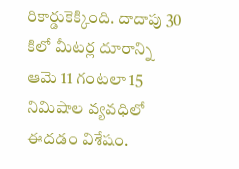రికార్డుకెక్కింది. దాదాపు 30 కిలో మీటర్ల దూరాన్ని ఆమె 11 గంటలా 15 నిమిషాల వ్యవధిలో ఈదడం విశేషం.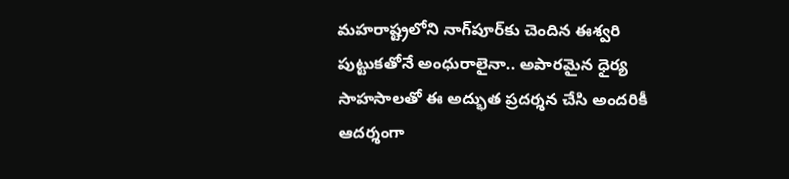మహరాష్ట్రలోని నాగ్‌పూర్‌కు చెందిన ఈశ్వరి పుట్టుకతోనే అంధురాలైనా.. అపారమైన ధైర్య సాహసాలతో ఈ అద్భుత ప్రదర్శన చేసి అందరికీ ఆదర్శంగా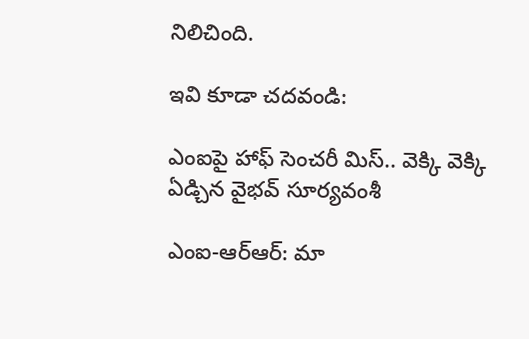నిలిచింది.

ఇవి కూడా చదవండి:

ఎంఐపై హాఫ్ సెంచరీ మిస్.. వెక్కి వెక్కి ఏడ్చిన వైభవ్ సూర్యవంశీ

ఎంఐ-ఆర్ఆర్: మా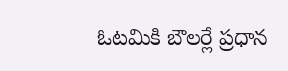ఓటమికి బౌలర్లే ప్రధాన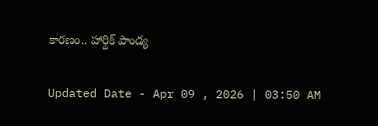కారణం.. హార్దిక్ పాండ్య

Updated Date - Apr 09 , 2026 | 03:50 AM